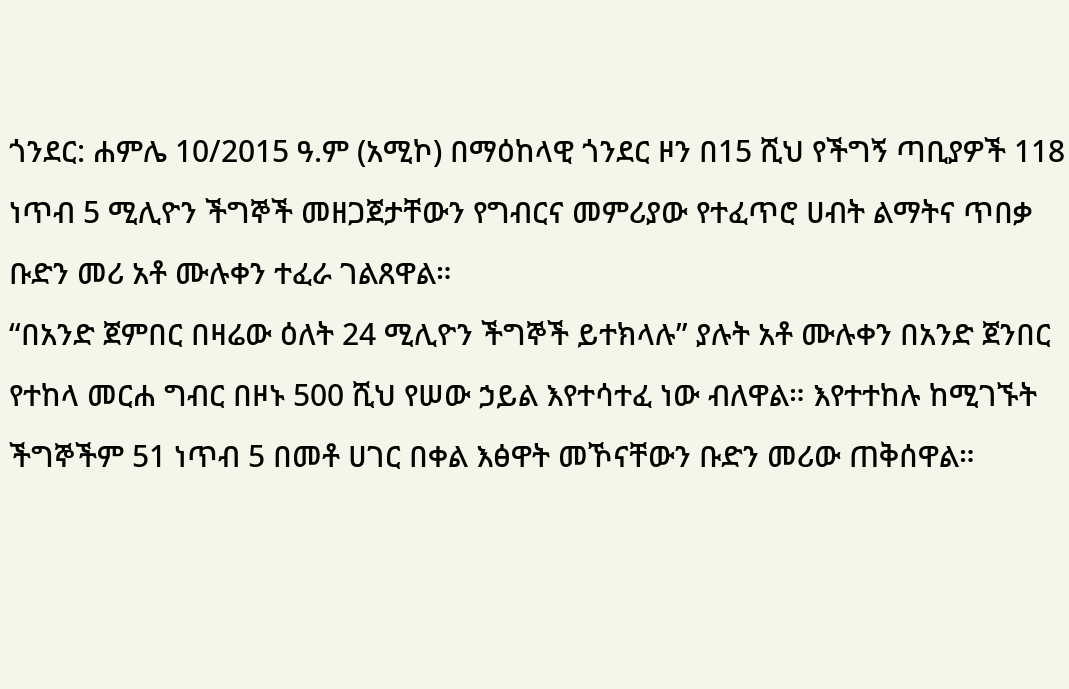ጎንደር: ሐምሌ 10/2015 ዓ.ም (አሚኮ) በማዕከላዊ ጎንደር ዞን በ15 ሺህ የችግኝ ጣቢያዎች 118 ነጥብ 5 ሚሊዮን ችግኞች መዘጋጀታቸውን የግብርና መምሪያው የተፈጥሮ ሀብት ልማትና ጥበቃ ቡድን መሪ አቶ ሙሉቀን ተፈራ ገልጸዋል።
“በአንድ ጀምበር በዛሬው ዕለት 24 ሚሊዮን ችግኞች ይተክላሉ” ያሉት አቶ ሙሉቀን በአንድ ጀንበር የተከላ መርሐ ግብር በዞኑ 500 ሺህ የሠው ኃይል እየተሳተፈ ነው ብለዋል። እየተተከሉ ከሚገኙት ችግኞችም 51 ነጥብ 5 በመቶ ሀገር በቀል እፅዋት መኾናቸውን ቡድን መሪው ጠቅሰዋል።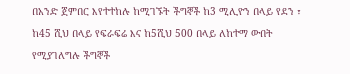በአንድ ጀምበር እየተተከሉ ከሚገኙት ችግኞች ከ3 ሚሊዮን በላይ የደን ፣ ከ45 ሺህ በላይ የፍራፍሬ እና ከ5ሺህ 500 በላይ ለከተማ ውበት የሚያገለግሉ ችግኞች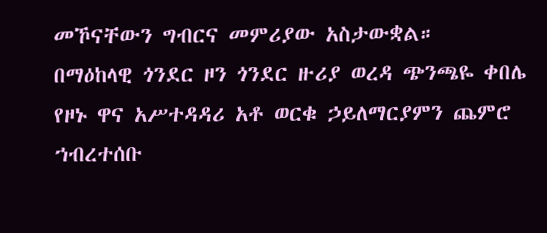መኾናቸውን ግብርና መምሪያው አስታውቋል።
በማዕከላዊ ጎንደር ዞን ጎንደር ዙሪያ ወረዳ ጭንጫዬ ቀበሌ የዞኑ ዋና አሥተዳዳሪ አቶ ወርቁ ኃይለማርያምን ጨምሮ ኀብረተሰቡ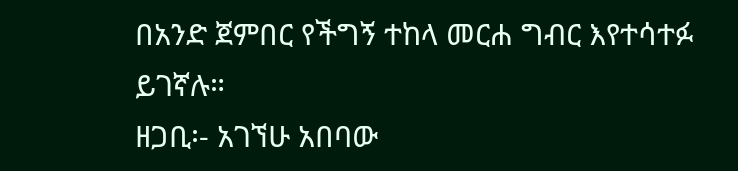በአንድ ጀምበር የችግኝ ተከላ መርሐ ግብር እየተሳተፉ ይገኛሉ።
ዘጋቢ፡- አገኘሁ አበባው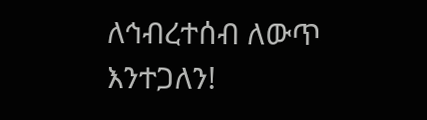ለኅብረተሰብ ለውጥ እንተጋለን!